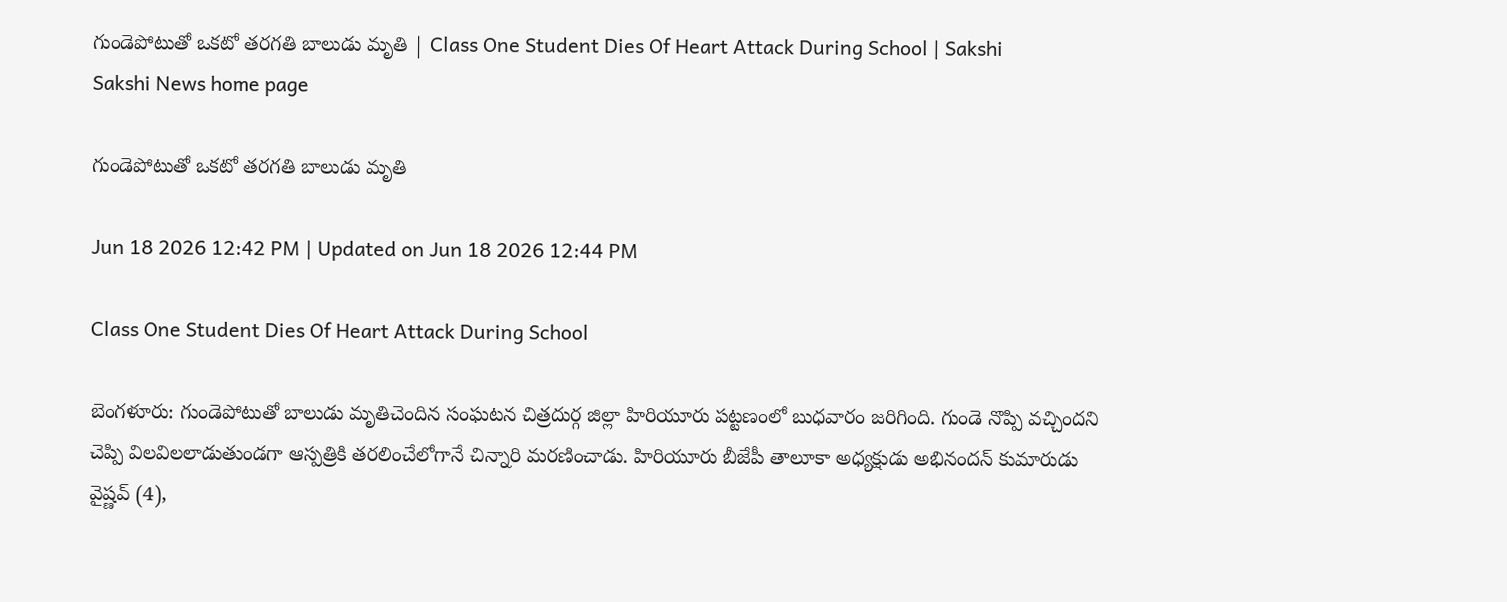గుండెపోటుతో ఒకటో తరగతి బాలుడు మృతి | Class One Student Dies Of Heart Attack During School | Sakshi
Sakshi News home page

గుండెపోటుతో ఒకటో తరగతి బాలుడు మృతి

Jun 18 2026 12:42 PM | Updated on Jun 18 2026 12:44 PM

Class One Student Dies Of Heart Attack During School

బెంగళూరు: గుండెపోటుతో బాలుడు మృతిచెందిన సంఘటన చిత్రదుర్గ జిల్లా హిరియూరు పట్టణంలో బుధవారం జరిగింది. గుండె నొప్పి వచ్చిందని చెప్పి విలవిలలాడుతుండగా ఆస్పత్రికి తరలించేలోగానే చిన్నారి మరణించాడు. హిరియూరు బీజేపీ తాలూకా అధ్యక్షుడు అభినందన్‌ కుమారుడు వైష్ణవ్‌ (4),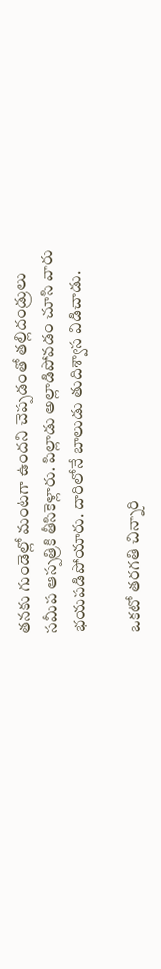తనకు గుండెల్లో మంటగా ఉందని చెప్పడంతో తల్లిదండ్రులు సమీప ఆస్పత్రికి తీసికెళ్లారు. పిల్లాడు అల్లాడిపోవడం చూసి వారు భయపడిపోయారు. దారిలోనే బాలుడు తుదిశ్వాస విడిచాడు.

ఒకటో తరగతి చిన్నారి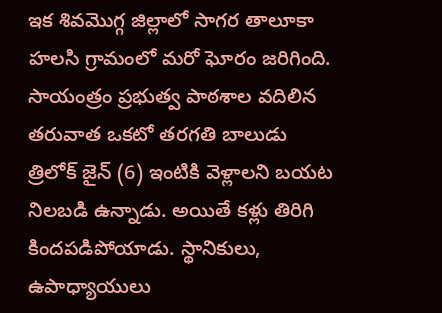ఇక శివమొగ్గ జిల్లాలో సాగర తాలూకా హలసి గ్రామంలో మరో ఘోరం జరిగింది. సాయంత్రం ప్రభుత్వ పాఠశాల వదిలిన తరువాత ఒకటో తరగతి బాలుడు త్రిలోక్‌ జైన్‌ (6) ఇంటికి వెళ్లాలని బయట నిలబడి ఉన్నాడు. అయితే కళ్లు తిరిగి కిందపడిపోయాడు. స్థానికులు, ఉపాధ్యాయులు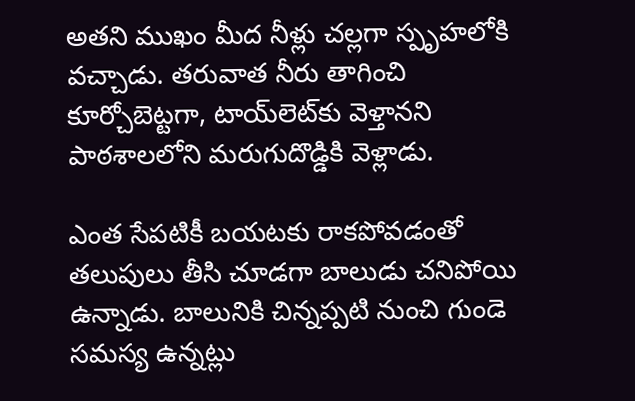అతని ముఖం మీద నీళ్లు చల్లగా స్పృహలోకి వచ్చాడు. తరువాత నీరు తాగించి కూర్చోబెట్టగా, టాయ్‌లెట్‌కు వెళ్తానని పాఠశాలలోని మరుగుదొడ్డికి వెళ్లాడు.

ఎంత సేపటికీ బయటకు రాకపోవడంతో తలుపులు తీసి చూడగా బాలుడు చనిపోయి ఉన్నాడు. బాలునికి చిన్నప్పటి నుంచి గుండె సమస్య ఉన్నట్లు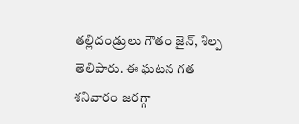తల్లిదండ్రులు గౌతం జైన్, శిల్ప తెలిపారు. ఈ ఘటన గత శనివారం జరగ్గా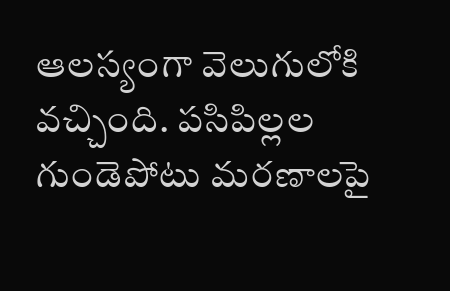ఆలస్యంగా వెలుగులోకి వచ్చింది. పసిపిల్లల గుండెపోటు మరణాలపై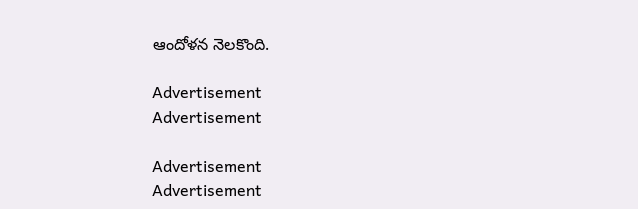ఆందోళన నెలకొంది.

Advertisement
Advertisement

Advertisement
Advertisement